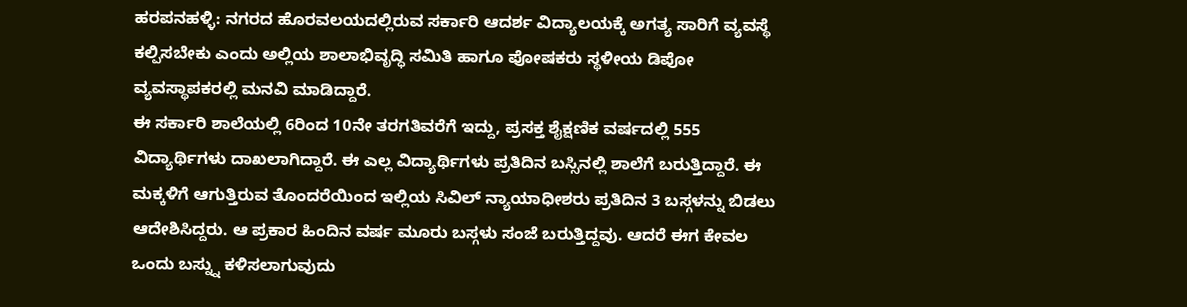ಹರಪನಹಳ್ಳಿ: ನಗರದ ಹೊರವಲಯದಲ್ಲಿರುವ ಸರ್ಕಾರಿ ಆದರ್ಶ ವಿದ್ಯಾಲಯಕ್ಕೆ ಅಗತ್ಯ ಸಾರಿಗೆ ವ್ಯವಸ್ಥೆ ಕಲ್ಪಿಸಬೇಕು ಎಂದು ಅಲ್ಲಿಯ ಶಾಲಾಭಿವೃದ್ಧಿ ಸಮಿತಿ ಹಾಗೂ ಪೋಷಕರು ಸ್ಥಳೀಯ ಡಿಪೋ ವ್ಯವಸ್ಥಾಪಕರಲ್ಲಿ ಮನವಿ ಮಾಡಿದ್ದಾರೆ.
ಈ ಸರ್ಕಾರಿ ಶಾಲೆಯಲ್ಲಿ 6ರಿಂದ 10ನೇ ತರಗತಿವರೆಗೆ ಇದ್ದು, ಪ್ರಸಕ್ತ ಶೈಕ್ಷಣಿಕ ವರ್ಷದಲ್ಲಿ 555 ವಿದ್ಯಾರ್ಥಿಗಳು ದಾಖಲಾಗಿದ್ದಾರೆ. ಈ ಎಲ್ಲ ವಿದ್ಯಾರ್ಥಿಗಳು ಪ್ರತಿದಿನ ಬಸ್ಸಿನಲ್ಲಿ ಶಾಲೆಗೆ ಬರುತ್ತಿದ್ದಾರೆ. ಈ ಮಕ್ಕಳಿಗೆ ಆಗುತ್ತಿರುವ ತೊಂದರೆಯಿಂದ ಇಲ್ಲಿಯ ಸಿವಿಲ್ ನ್ಯಾಯಾಧೀಶರು ಪ್ರತಿದಿನ 3 ಬಸ್ಗಳನ್ನು ಬಿಡಲು ಆದೇಶಿಸಿದ್ದರು. ಆ ಪ್ರಕಾರ ಹಿಂದಿನ ವರ್ಷ ಮೂರು ಬಸ್ಗಳು ಸಂಜೆ ಬರುತ್ತಿದ್ದವು. ಆದರೆ ಈಗ ಕೇವಲ ಒಂದು ಬಸ್ನ್ನು ಕಳಿಸಲಾಗುವುದು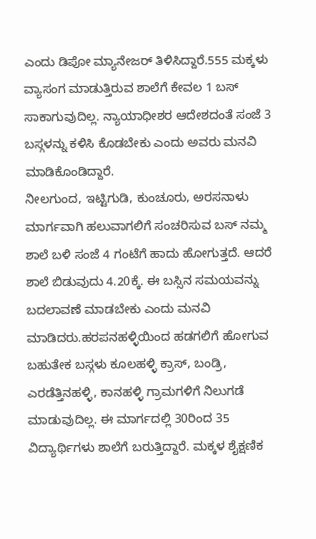ಎಂದು ಡಿಪೋ ಮ್ಯಾನೇಜರ್ ತಿಳಿಸಿದ್ದಾರೆ.555 ಮಕ್ಕಳು ವ್ಯಾಸಂಗ ಮಾಡುತ್ತಿರುವ ಶಾಲೆಗೆ ಕೇವಲ 1 ಬಸ್ ಸಾಕಾಗುವುದಿಲ್ಲ. ನ್ಯಾಯಾಧೀಶರ ಆದೇಶದಂತೆ ಸಂಜೆ 3 ಬಸ್ಗಳನ್ನು ಕಳಿಸಿ ಕೊಡಬೇಕು ಎಂದು ಅವರು ಮನವಿ ಮಾಡಿಕೊಂಡಿದ್ದಾರೆ.
ನೀಲಗುಂದ, ಇಟ್ಟಿಗುಡಿ, ಕುಂಚೂರು, ಅರಸನಾಳು ಮಾರ್ಗವಾಗಿ ಹಲುವಾಗಲಿಗೆ ಸಂಚರಿಸುವ ಬಸ್ ನಮ್ಮ ಶಾಲೆ ಬಳಿ ಸಂಜೆ 4 ಗಂಟೆಗೆ ಹಾದು ಹೋಗುತ್ತದೆ. ಆದರೆ ಶಾಲೆ ಬಿಡುವುದು 4.20ಕ್ಕೆ. ಈ ಬಸ್ಸಿನ ಸಮಯವನ್ನು ಬದಲಾವಣೆ ಮಾಡಬೇಕು ಎಂದು ಮನವಿ ಮಾಡಿದರು.ಹರಪನಹಳ್ಳಿಯಿಂದ ಹಡಗಲಿಗೆ ಹೋಗುವ ಬಹುತೇಕ ಬಸ್ಗಳು ಕೂಲಹಳ್ಳಿ ಕ್ರಾಸ್, ಬಂಡ್ರಿ, ಎರಡೆತ್ತಿನಹಳ್ಳಿ, ಕಾನಹಳ್ಳಿ ಗ್ರಾಮಗಳಿಗೆ ನಿಲುಗಡೆ ಮಾಡುವುದಿಲ್ಲ. ಈ ಮಾರ್ಗದಲ್ಲಿ 30ರಿಂದ 35 ವಿದ್ಯಾರ್ಥಿಗಳು ಶಾಲೆಗೆ ಬರುತ್ತಿದ್ದಾರೆ. ಮಕ್ಕಳ ಶೈಕ್ಷಣಿಕ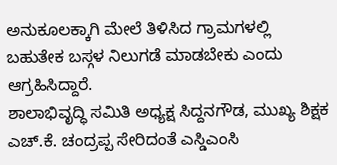ಅನುಕೂಲಕ್ಕಾಗಿ ಮೇಲೆ ತಿಳಿಸಿದ ಗ್ರಾಮಗಳಲ್ಲಿ ಬಹುತೇಕ ಬಸ್ಗಳ ನಿಲುಗಡೆ ಮಾಡಬೇಕು ಎಂದು ಆಗ್ರಹಿಸಿದ್ದಾರೆ.
ಶಾಲಾಭಿವೃದ್ಧಿ ಸಮಿತಿ ಅಧ್ಯಕ್ಷ ಸಿದ್ದನಗೌಡ, ಮುಖ್ಯ ಶಿಕ್ಷಕ ಎಚ್.ಕೆ. ಚಂದ್ರಪ್ಪ ಸೇರಿದಂತೆ ಎಸ್ಡಿಎಂಸಿ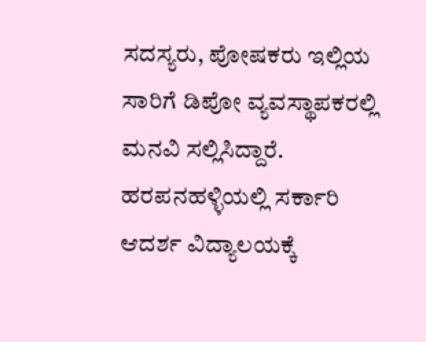ಸದಸ್ಯರು, ಪೋಷಕರು ಇಲ್ಲಿಯ ಸಾರಿಗೆ ಡಿಪೋ ವ್ಯವಸ್ಥಾಪಕರಲ್ಲಿ ಮನವಿ ಸಲ್ಲಿಸಿದ್ದಾರೆ.
ಹರಪನಹಳ್ಳಿಯಲ್ಲಿ ಸರ್ಕಾರಿ ಆದರ್ಶ ವಿದ್ಯಾಲಯಕ್ಕೆ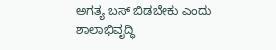ಅಗತ್ಯ ಬಸ್ ಬಿಡಬೇಕು ಎಂದು ಶಾಲಾಭಿವೃದ್ಧಿ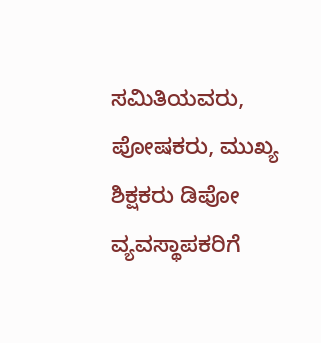ಸಮಿತಿಯವರು, ಪೋಷಕರು, ಮುಖ್ಯ ಶಿಕ್ಷಕರು ಡಿಪೋ ವ್ಯವಸ್ಥಾಪಕರಿಗೆ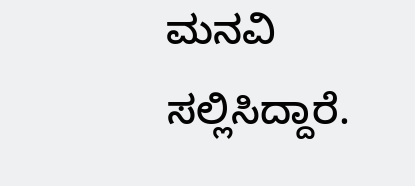ಮನವಿ ಸಲ್ಲಿಸಿದ್ದಾರೆ.